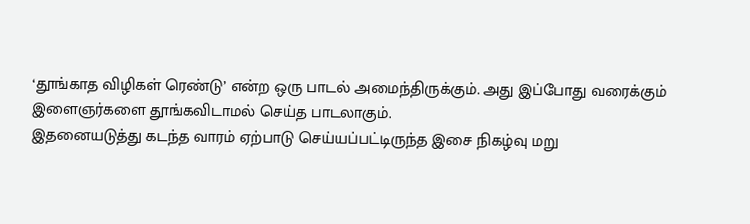‘தூங்காத விழிகள் ரெண்டு’ என்ற ஒரு பாடல் அமைந்திருக்கும். அது இப்போது வரைக்கும் இளைஞர்களை தூங்கவிடாமல் செய்த பாடலாகும்.
இதனையடுத்து கடந்த வாரம் ஏற்பாடு செய்யப்பட்டிருந்த இசை நிகழ்வு மறு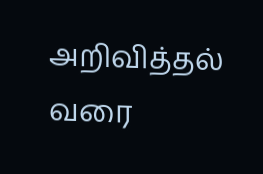அறிவித்தல் வரை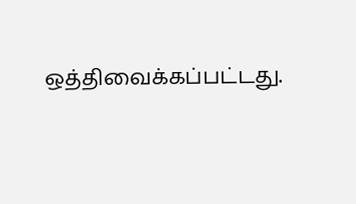ஒத்திவைக்கப்பட்டது.